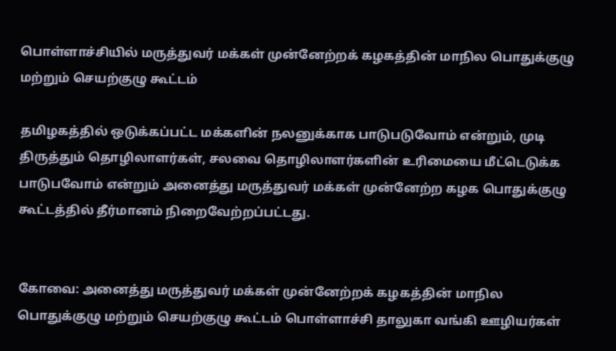பொள்ளாச்சியில் மருத்துவர் மக்கள் முன்னேற்றக் கழகத்தின் மாநில பொதுக்குழு மற்றும் செயற்குழு கூட்டம்

தமிழகத்தில் ஒடுக்கப்பட்ட மக்களின் நலனுக்காக பாடுபடுவோம் என்றும், முடி திருத்தும் தொழிலாளர்கள், சலவை தொழிலாளர்களின் உரிமையை மீட்டெடுக்க பாடுபவோம் என்றும் அனைத்து மருத்துவர் மக்கள் முன்னேற்ற கழக பொதுக்குழு கூட்டத்தில் தீர்மானம் நிறைவேற்றப்பட்டது.


கோவை: அனைத்து மருத்துவர் மக்கள் முன்னேற்றக் கழகத்தின் மாநில பொதுக்குழு மற்றும் செயற்குழு கூட்டம் பொள்ளாச்சி தாலுகா வங்கி ஊழியர்கள்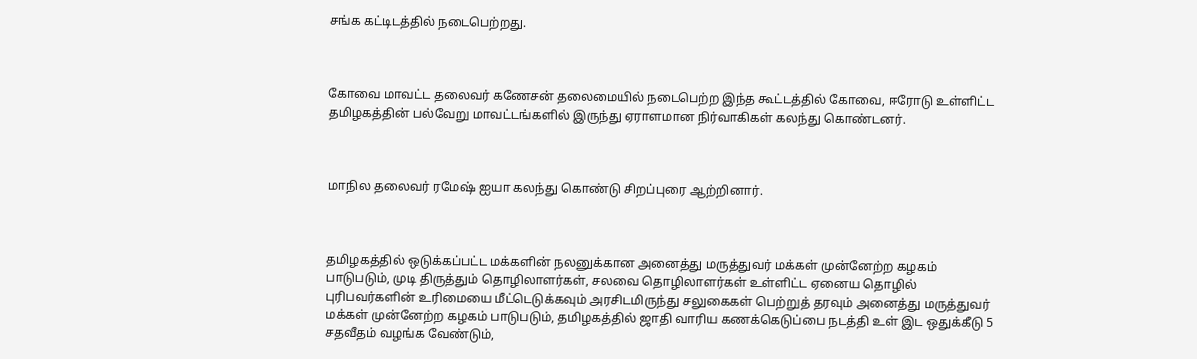சங்க கட்டிடத்தில் நடைபெற்றது.



கோவை மாவட்ட தலைவர் கணேசன் தலைமையில் நடைபெற்ற இந்த கூட்டத்தில் கோவை, ஈரோடு உள்ளிட்ட தமிழகத்தின் பல்வேறு மாவட்டங்களில் இருந்து ஏராளமான நிர்வாகிகள் கலந்து கொண்டனர்.



மாநில தலைவர் ரமேஷ் ஐயா கலந்து கொண்டு சிறப்புரை ஆற்றினார்.



தமிழகத்தில் ஒடுக்கப்பட்ட மக்களின் நலனுக்கான அனைத்து மருத்துவர் மக்கள் முன்னேற்ற கழகம் பாடுபடும், முடி திருத்தும் தொழிலாளர்கள், சலவை தொழிலாளர்கள் உள்ளிட்ட ஏனைய தொழில் புரிபவர்களின் உரிமையை மீட்டெடுக்கவும் அரசிடமிருந்து சலுகைகள் பெற்றுத் தரவும் அனைத்து மருத்துவர் மக்கள் முன்னேற்ற கழகம் பாடுபடும், தமிழகத்தில் ஜாதி வாரிய கணக்கெடுப்பை நடத்தி உள் இட ஒதுக்கீடு 5 சதவீதம் வழங்க வேண்டும்,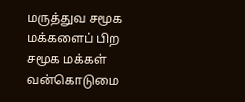மருத்துவ சமூக மக்களைப் பிற சமூக மக்கள் வன்கொடுமை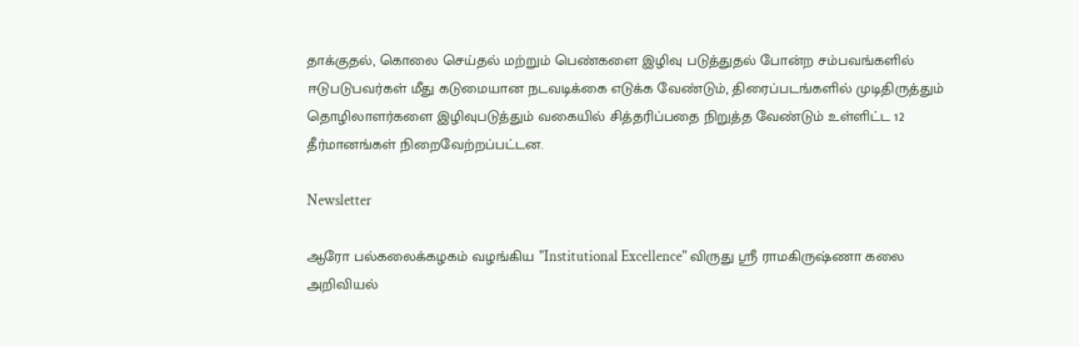தாக்குதல், கொலை செய்தல் மற்றும் பெண்களை இழிவு படுத்துதல் போன்ற சம்பவங்களில் ஈடுபடுபவர்கள் மீது கடுமையான நடவடிக்கை எடுக்க வேண்டும், திரைப்படங்களில் முடிதிருத்தும் தொழிலாளர்களை இழிவுபடுத்தும் வகையில் சித்தரிப்பதை நிறுத்த வேண்டும் உள்ளிட்ட 12 தீர்மானங்கள் நிறைவேற்றப்பட்டன.

Newsletter

ஆரோ பல்கலைக்கழகம் வழங்கிய "Institutional Excellence" விருது ஸ்ரீ ராமகிருஷ்ணா கலை அறிவியல்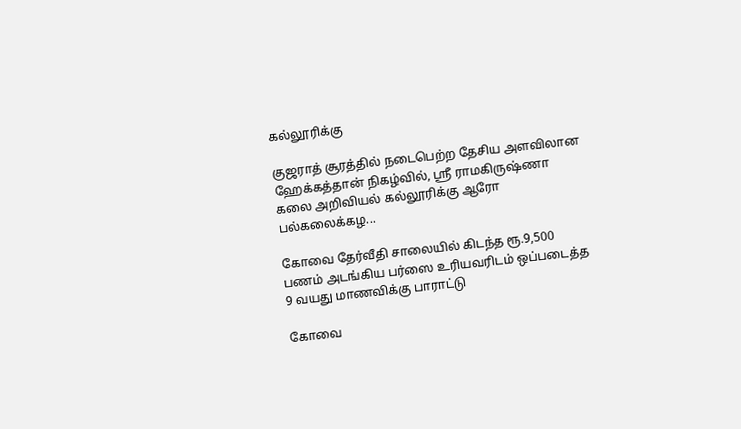கல்லூரிக்கு

குஜராத் சூரத்தில் நடைபெற்ற தேசிய அளவிலான ஹேக்கத்தான் நிகழ்வில், ஸ்ரீ ராமகிருஷ்ணா கலை அறிவியல் கல்லூரிக்கு ஆரோ பல்கலைக்கழ...

கோவை தேர்வீதி சாலையில் கிடந்த ரூ.9,500 பணம் அடங்கிய பர்ஸை உரியவரிடம் ஒப்படைத்த 9 வயது மாணவிக்கு பாராட்டு

கோவை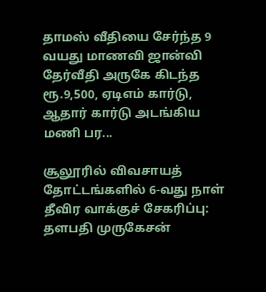தாமஸ் வீதியை சேர்ந்த 9 வயது மாணவி ஜான்வி தேர்வீதி அருகே கிடந்த ரூ.9,500, ஏடிஎம் கார்டு, ஆதார் கார்டு அடங்கிய மணி பர...

சூலூரில் விவசாயத் தோட்டங்களில் 6-வது நாள் தீவிர வாக்குச் சேகரிப்பு: தளபதி முருகேசன்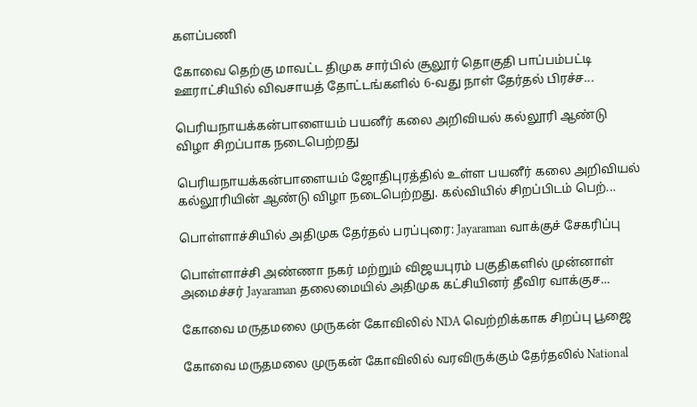களப்பணி

கோவை தெற்கு மாவட்ட திமுக சார்பில் சூலூர் தொகுதி பாப்பம்பட்டி ஊராட்சியில் விவசாயத் தோட்டங்களில் 6-வது நாள் தேர்தல் பிரச்ச...

பெரியநாயக்கன்பாளையம் பயனீர் கலை அறிவியல் கல்லூரி ஆண்டு விழா சிறப்பாக நடைபெற்றது

பெரியநாயக்கன்பாளையம் ஜோதிபுரத்தில் உள்ள பயனீர் கலை அறிவியல் கல்லூரியின் ஆண்டு விழா நடைபெற்றது. கல்வியில் சிறப்பிடம் பெற்...

பொள்ளாச்சியில் அதிமுக தேர்தல் பரப்புரை: Jayaraman வாக்குச் சேகரிப்பு

பொள்ளாச்சி அண்ணா நகர் மற்றும் விஜயபுரம் பகுதிகளில் முன்னாள் அமைச்சர் Jayaraman தலைமையில் அதிமுக கட்சியினர் தீவிர வாக்குச...

கோவை மருதமலை முருகன் கோவிலில் NDA வெற்றிக்காக சிறப்பு பூஜை

கோவை மருதமலை முருகன் கோவிலில் வரவிருக்கும் தேர்தலில் National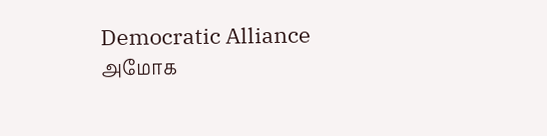Democratic Alliance அமோக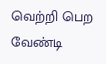வெற்றி பெற வேண்டி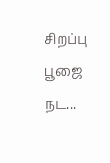சிறப்பு பூஜை நட...